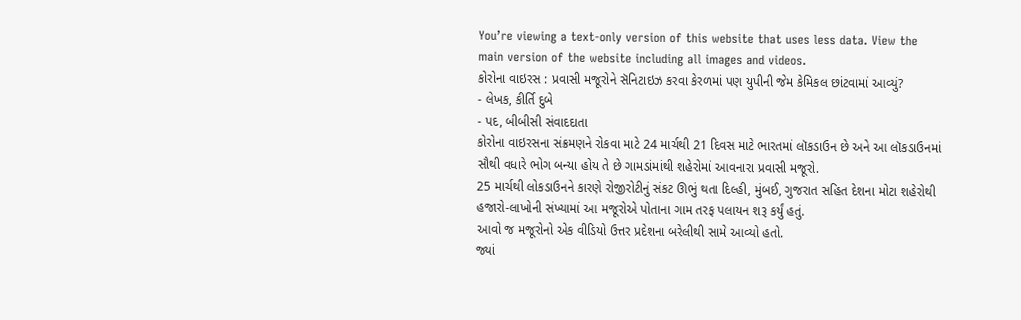You’re viewing a text-only version of this website that uses less data. View the main version of the website including all images and videos.
કોરોના વાઇરસ : પ્રવાસી મજૂરોને સૅનિટાઇઝ કરવા કેરળમાં પણ યુપીની જેમ કેમિકલ છાંટવામાં આવ્યું?
- લેખક, કીર્તિ દુબે
- પદ, બીબીસી સંવાદદાતા
કોરોના વાઇરસના સંક્રમણને રોકવા માટે 24 માર્ચથી 21 દિવસ માટે ભારતમાં લૉકડાઉન છે અને આ લૉકડાઉનમાં સૌથી વધારે ભોગ બન્યા હોય તે છે ગામડાંમાંથી શહેરોમાં આવનારા પ્રવાસી મજૂરો.
25 માર્ચથી લોકડાઉનને કારણે રોજીરોટીનું સંકટ ઊભું થતા દિલ્હી, મુંબઈ, ગુજરાત સહિત દેશના મોટા શહેરોથી હજારો-લાખોની સંખ્યામાં આ મજૂરોએ પોતાના ગામ તરફ પલાયન શરૂ કર્યું હતું.
આવો જ મજૂરોનો એક વીડિયો ઉત્તર પ્રદેશના બરેલીથી સામે આવ્યો હતો.
જ્યાં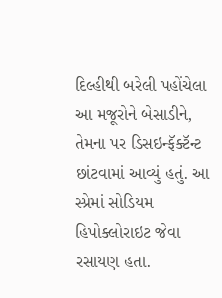દિલ્હીથી બરેલી પહોંચેલા આ મજૂરોને બેસાડીને, તેમના પર ડિસઇન્ફૅક્ટૅન્ટ છાંટવામાં આવ્યું હતું. આ સ્પ્રેમાં સોડિયમ હિપોક્લોરાઇટ જેવા રસાયણ હતા.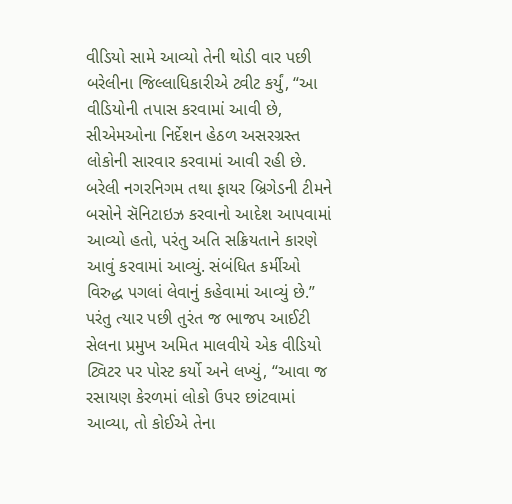વીડિયો સામે આવ્યો તેની થોડી વાર પછી બરેલીના જિલ્લાધિકારીએ ટ્વીટ કર્યું, “આ વીડિયોની તપાસ કરવામાં આવી છે, સીએમઓના નિર્દેશન હેઠળ અસરગ્રસ્ત લોકોની સારવાર કરવામાં આવી રહી છે. બરેલી નગરનિગમ તથા ફાયર બ્રિગેડની ટીમને બસોને સૅનિટાઇઝ કરવાનો આદેશ આપવામાં આવ્યો હતો, પરંતુ અતિ સક્રિયતાને કારણે આવું કરવામાં આવ્યું. સંબંધિત કર્મીઓ વિરુદ્ધ પગલાં લેવાનું કહેવામાં આવ્યું છે.”
પરંતુ ત્યાર પછી તુરંત જ ભાજપ આઈટી સેલના પ્રમુખ અમિત માલવીયે એક વીડિયો ટ્વિટર પર પોસ્ટ કર્યો અને લખ્યું, “આવા જ રસાયણ કેરળમાં લોકો ઉપર છાંટવામાં આવ્યા, તો કોઈએ તેના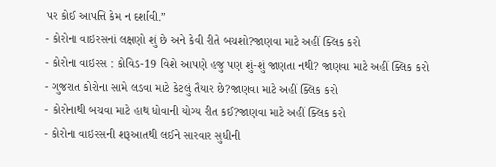પર કોઈ આપત્તિ કેમ ન દર્શાવી.”
- કોરોના વાઇરસનાં લક્ષણો શું છે અને કેવી રીતે બચશો?જાણવા માટે અહીં ક્લિક કરો
- કોરોના વાઇરસ : કોવિડ-19 વિશે આપણે હજુ પણ શું-શું જાણતા નથી? જાણવા માટે અહીં ક્લિક કરો
- ગુજરાત કોરોના સામે લડવા માટે કેટલું તૈયાર છે?જાણવા માટે અહીં ક્લિક કરો
- કોરોનાથી બચવા માટે હાથ ધોવાની યોગ્ય રીત કઈ?જાણવા માટે અહીં ક્લિક કરો
- કોરોના વાઇરસની શરૂઆતથી લઈને સારવાર સુધીની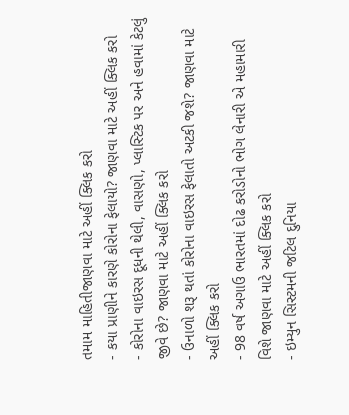તમામ માહિતીજાણવા માટે અહીં ક્લિક કરો
- કયા પ્રાણીને કારણે કોરોના ફેલાયો? જાણવા માટે અહીં ક્લિક કરો
- કોરોના વાઇરસ દૂધની થેલી, વાસણો, પ્લાસ્ટિક પર અને હવામાં કેટલું જીવે છે? જાણવા માટે અહીં ક્લિક કરો
- ઉનાળો શરૂ થતાં કોરોના વાઇરસ ફેલાતો અટકી જશે? જાણવા માટે અહીં ક્લિક કરો
- 98 વર્ષ અગાઉ ભારતમાં દોઢ કરોડોનો ભોગ લેનારી એ મહામારી વિશે જાણવા માટે અહીં ક્લિક કરો
- ઇમ્યુન સિસ્ટમની જટિલ દુનિયા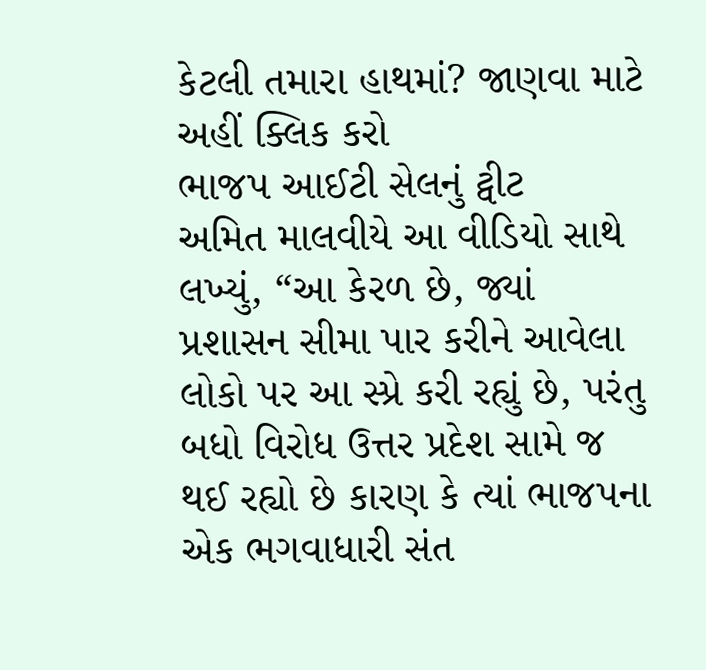કેટલી તમારા હાથમાં? જાણવા માટે અહીં ક્લિક કરો
ભાજપ આઈટી સેલનું ટ્વીટ
અમિત માલવીયે આ વીડિયો સાથે લખ્યું, “આ કેરળ છે, જ્યાં પ્રશાસન સીમા પાર કરીને આવેલા લોકો પર આ સ્પ્રે કરી રહ્યું છે, પરંતુ બધો વિરોધ ઉત્તર પ્રદેશ સામે જ થઈ રહ્યો છે કારણ કે ત્યાં ભાજપના એક ભગવાધારી સંત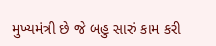મુખ્યમંત્રી છે જે બહુ સારું કામ કરી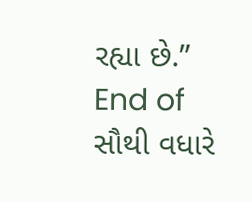રહ્યા છે.”
End of સૌથી વધારે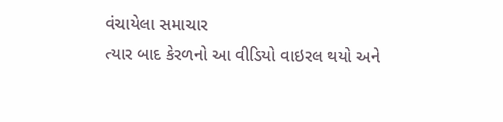વંચાયેલા સમાચાર
ત્યાર બાદ કેરળનો આ વીડિયો વાઇરલ થયો અને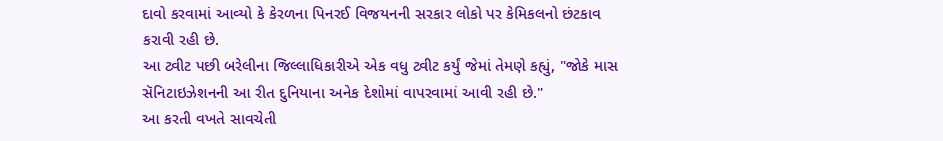દાવો કરવામાં આવ્યો કે કેરળના પિનરઈ વિજયનની સરકાર લોકો પર કેમિકલનો છંટકાવ કરાવી રહી છે.
આ ટ્વીટ પછી બરેલીના જિલ્લાધિકારીએ એક વધુ ટ્વીટ કર્યું જેમાં તેમણે કહ્યું, "જોકે માસ સૅનિટાઇઝેશનની આ રીત દુનિયાના અનેક દેશોમાં વાપરવામાં આવી રહી છે."
આ કરતી વખતે સાવચેતી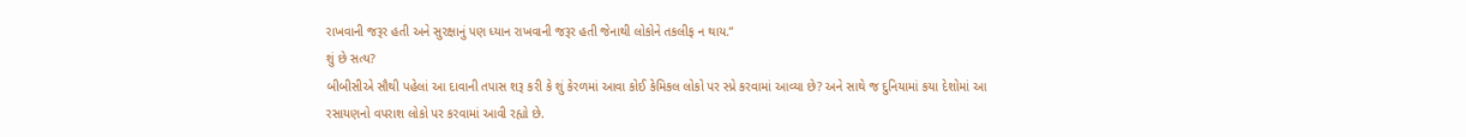રાખવાની જરૂર હતી અને સુરક્ષાનું પણ ધ્યાન રાખવાની જરૂર હતી જેનાથી લોકોને તકલીફ ન થાય.”
શું છે સત્ય?
બીબીસીએ સૌથી પહેલાં આ દાવાની તપાસ શરૂ કરી કે શું કેરળમાં આવા કોઈ કેમિકલ લોકો પર સ્પ્રે કરવામાં આવ્યા છે? અને સાથે જ દુનિયામાં કયા દેશોમાં આ રસાયણનો વપરાશ લોકો પર કરવામાં આવી રહ્યો છે.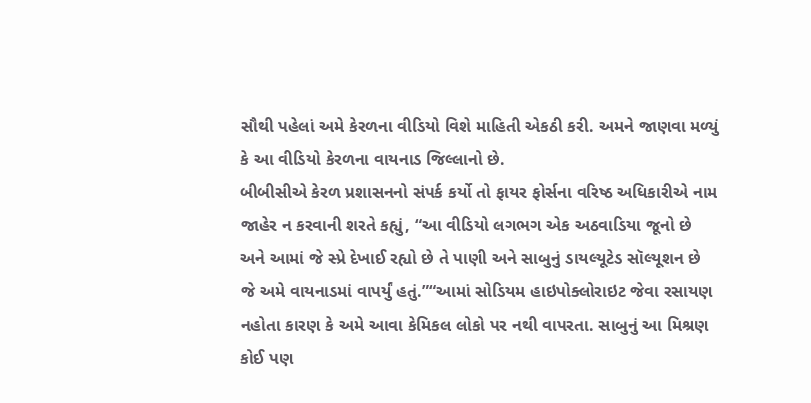સૌથી પહેલાં અમે કેરળના વીડિયો વિશે માહિતી એકઠી કરી. અમને જાણવા મળ્યું કે આ વીડિયો કેરળના વાયનાડ જિલ્લાનો છે.
બીબીસીએ કેરળ પ્રશાસનનો સંપર્ક કર્યો તો ફાયર ફોર્સના વરિષ્ઠ અધિકારીએ નામ જાહેર ન કરવાની શરતે કહ્યું, “આ વીડિયો લગભગ એક અઠવાડિયા જૂનો છે અને આમાં જે સ્પ્રે દેખાઈ રહ્યો છે તે પાણી અને સાબુનું ડાયલ્યૂટેડ સૉલ્યૂશન છે જે અમે વાયનાડમાં વાપર્યું હતું.”“આમાં સોડિયમ હાઇપોક્લોરાઇટ જેવા રસાયણ નહોતા કારણ કે અમે આવા કેમિકલ લોકો પર નથી વાપરતા. સાબુનું આ મિશ્રણ કોઈ પણ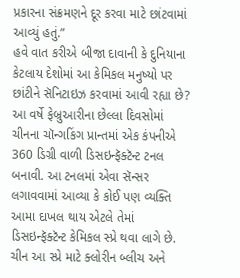પ્રકારના સંક્રમણને દૂર કરવા માટે છાંટવામાં આવ્યું હતું.”
હવે વાત કરીએ બીજા દાવાની કે દુનિયાના કેટલાય દેશોમાં આ કેમિકલ મનુષ્યો પર છાંટીને સૅનિટાઇઝ કરવામાં આવી રહ્યા છે?
આ વર્ષે ફેબ્રુઆરીના છેલ્લા દિવસોમાં ચીનના ચૉન્ગકિંગ પ્રાન્તમાં એક કંપનીએ 360 ડિગ્રી વાળી ડિસઇન્ફૅક્ટૅન્ટ ટનલ બનાવી. આ ટનલમાં એવા સૅન્સર લગાવવામાં આવ્યા કે કોઈ પણ વ્યક્તિ આમા દાખલ થાય એટલે તેમાં ડિસઇન્ફૅક્ટૅન્ટ કેમિકલ સ્પ્રે થવા લાગે છે. ચીન આ સ્પ્રે માટે ક્લોરીન બ્લીચ અને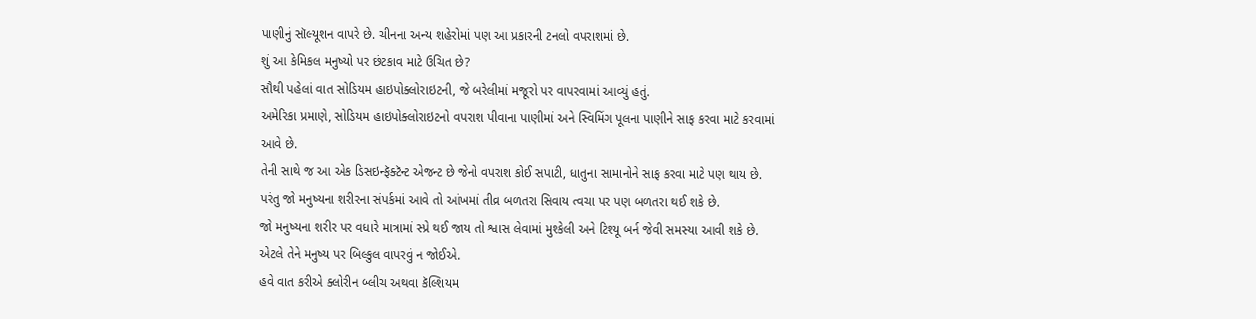પાણીનું સૉલ્યૂશન વાપરે છે. ચીનના અન્ય શહેરોમાં પણ આ પ્રકારની ટનલો વપરાશમાં છે.
શું આ કેમિકલ મનુષ્યો પર છંટકાવ માટે ઉચિત છે?
સૌથી પહેલાં વાત સોડિયમ હાઇપોક્લોરાઇટની, જે બરેલીમાં મજૂરો પર વાપરવામાં આવ્યું હતું.
અમેરિકા પ્રમાણે, સોડિયમ હાઇપોક્લોરાઇટનો વપરાશ પીવાના પાણીમાં અને સ્વિમિંગ પૂલના પાણીને સાફ કરવા માટે કરવામાં આવે છે.
તેની સાથે જ આ એક ડિસઇન્ફૅક્ટૅન્ટ એજન્ટ છે જેનો વપરાશ કોઈ સપાટી, ધાતુના સામાનોને સાફ કરવા માટે પણ થાય છે.
પરંતુ જો મનુષ્યના શરીરના સંપર્કમાં આવે તો આંખમાં તીવ્ર બળતરા સિવાય ત્વચા પર પણ બળતરા થઈ શકે છે.
જો મનુષ્યના શરીર પર વધારે માત્રામાં સ્પ્રે થઈ જાય તો શ્વાસ લેવામાં મુશ્કેલી અને ટિશ્યૂ બર્ન જેવી સમસ્યા આવી શકે છે. એટલે તેને મનુષ્ય પર બિલ્કુલ વાપરવું ન જોઈએ.
હવે વાત કરીએ ક્લોરીન બ્લીચ અથવા કૅલ્શિયમ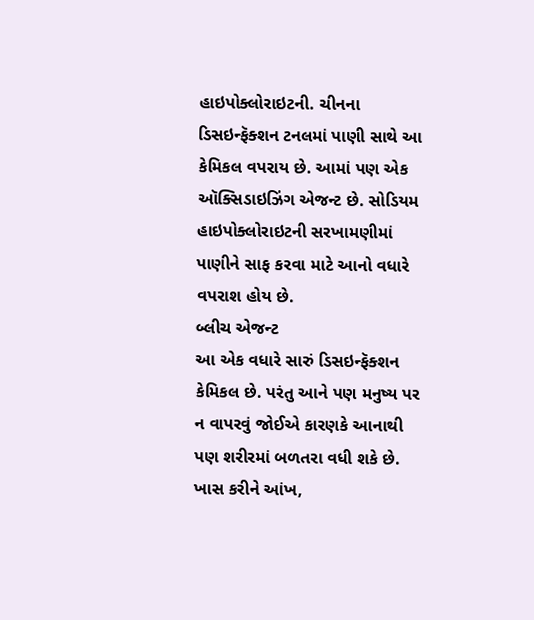હાઇપોક્લોરાઇટની. ચીનના ડિસઇન્ફૅક્શન ટનલમાં પાણી સાથે આ કેમિકલ વપરાય છે. આમાં પણ એક ઑક્સિડાઇઝિંગ એજન્ટ છે. સોડિયમ હાઇપોક્લોરાઇટની સરખામણીમાં પાણીને સાફ કરવા માટે આનો વધારે વપરાશ હોય છે.
બ્લીચ એજન્ટ
આ એક વધારે સારું ડિસઇન્ફૅક્શન કેમિકલ છે. પરંતુ આને પણ મનુષ્ય પર ન વાપરવું જોઈએ કારણકે આનાથી પણ શરીરમાં બળતરા વધી શકે છે. ખાસ કરીને આંખ,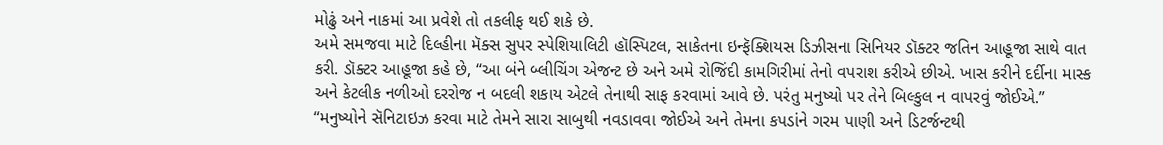મોઢું અને નાકમાં આ પ્રવેશે તો તકલીફ થઈ શકે છે.
અમે સમજવા માટે દિલ્હીના મૅક્સ સુપર સ્પેશિયાલિટી હૉસ્પિટલ, સાકેતના ઇન્ફૅક્શિયસ ડિઝીસના સિનિયર ડૉક્ટર જતિન આહૂજા સાથે વાત કરી. ડૉક્ટર આહૂજા કહે છે, “આ બંને બ્લીચિંગ એજન્ટ છે અને અમે રોજિંદી કામગિરીમાં તેનો વપરાશ કરીએ છીએ. ખાસ કરીને દર્દીના માસ્ક અને કેટલીક નળીઓ દરરોજ ન બદલી શકાય એટલે તેનાથી સાફ કરવામાં આવે છે. પરંતુ મનુષ્યો પર તેને બિલ્કુલ ન વાપરવું જોઈએ.”
“મનુષ્યોને સૅનિટાઇઝ કરવા માટે તેમને સારા સાબુથી નવડાવવા જોઈએ અને તેમના કપડાંને ગરમ પાણી અને ડિટર્જન્ટથી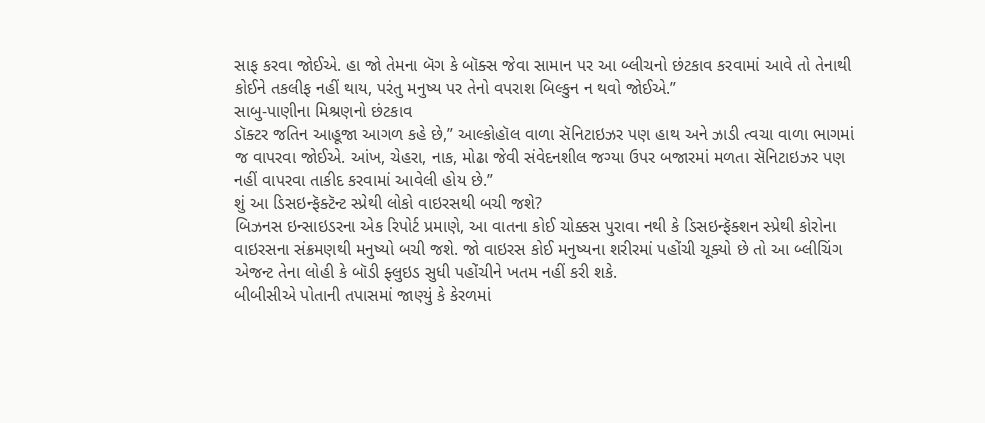સાફ કરવા જોઈએ. હા જો તેમના બૅગ કે બૉક્સ જેવા સામાન પર આ બ્લીચનો છંટકાવ કરવામાં આવે તો તેનાથી કોઈને તકલીફ નહીં થાય, પરંતુ મનુષ્ય પર તેનો વપરાશ બિલ્કુન ન થવો જોઈએ.”
સાબુ-પાણીના મિશ્રણનો છંટકાવ
ડૉક્ટર જતિન આહૂજા આગળ કહે છે,” આલ્કોહૉલ વાળા સૅનિટાઇઝર પણ હાથ અને ઝાડી ત્વચા વાળા ભાગમાં જ વાપરવા જોઈએ. આંખ, ચેહરા, નાક, મોઢા જેવી સંવેદનશીલ જગ્યા ઉપર બજારમાં મળતા સૅનિટાઇઝર પણ નહીં વાપરવા તાકીદ કરવામાં આવેલી હોય છે.”
શું આ ડિસઇન્ફૅક્ટૅન્ટ સ્પ્રેથી લોકો વાઇરસથી બચી જશે?
બિઝનસ ઇન્સાઇડરના એક રિપોર્ટ પ્રમાણે, આ વાતના કોઈ ચોક્કસ પુરાવા નથી કે ડિસઇન્ફૅક્શન સ્પ્રેથી કોરોના વાઇરસના સંક્રમણથી મનુષ્યો બચી જશે. જો વાઇરસ કોઈ મનુષ્યના શરીરમાં પહોંચી ચૂક્યો છે તો આ બ્લીચિંગ એજન્ટ તેના લોહી કે બૉડી ફ્લુઇડ સુધી પહોંચીને ખતમ નહીં કરી શકે.
બીબીસીએ પોતાની તપાસમાં જાણ્યું કે કેરળમાં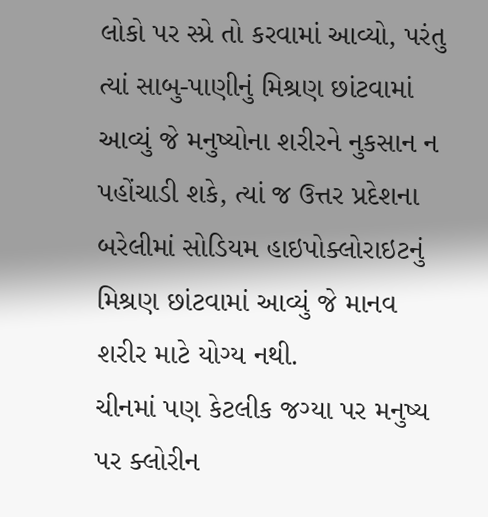લોકો પર સ્પ્રે તો કરવામાં આવ્યો, પરંતુ ત્યાં સાબુ-પાણીનું મિશ્રણ છાંટવામાં આવ્યું જે મનુષ્યોના શરીરને નુકસાન ન પહોંચાડી શકે, ત્યાં જ ઉત્તર પ્રદેશના બરેલીમાં સોડિયમ હાઇપોક્લોરાઇટનું મિશ્રણ છાંટવામાં આવ્યું જે માનવ શરીર માટે યોગ્ય નથી.
ચીનમાં પણ કેટલીક જગ્યા પર મનુષ્ય પર ક્લોરીન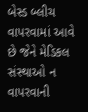બેસ્ડ બ્લીચ વાપરવામાં આવે છે જેને મેડિકલ સંસ્થાઓ ન વાપરવાની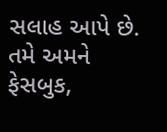સલાહ આપે છે.
તમે અમને ફેસબુક,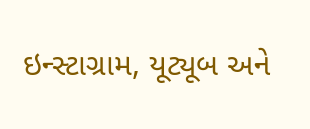ઇન્સ્ટાગ્રામ, યૂટ્યૂબ અને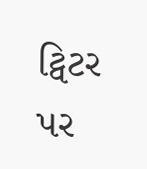ટ્વિટર પર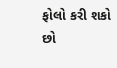ફોલો કરી શકો છો